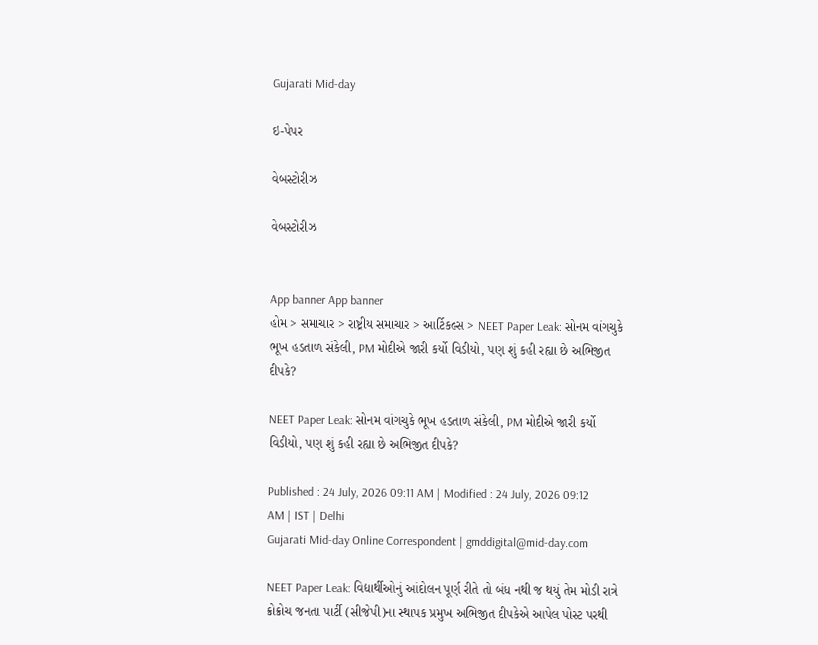Gujarati Mid-day

ઇ-પેપર

વેબસ્ટોરીઝ

વેબસ્ટોરીઝ


App banner App banner
હોમ > સમાચાર > રાષ્ટ્રીય સમાચાર > આર્ટિકલ્સ > NEET Paper Leak: સોનમ વાંગચુકે ભૂખ હડતાળ સંકેલી, PM મોદીએ જારી કર્યો વિડીયો, પણ શું કહી રહ્યા છે અભિજીત દીપકે?

NEET Paper Leak: સોનમ વાંગચુકે ભૂખ હડતાળ સંકેલી, PM મોદીએ જારી કર્યો વિડીયો, પણ શું કહી રહ્યા છે અભિજીત દીપકે?

Published : 24 July, 2026 09:11 AM | Modified : 24 July, 2026 09:12 AM | IST | Delhi
Gujarati Mid-day Online Correspondent | gmddigital@mid-day.com

NEET Paper Leak: વિદ્યાર્થીઓનું આંદોલન પૂર્ણ રીતે તો બંધ નથી જ થયું તેમ મોડી રાત્રે ક્રોક્રોચ જનતા પાર્ટી (સીજેપી)ના સ્થાપક પ્રમુખ અભિજીત દીપકેએ આપેલ પોસ્ટ પરથી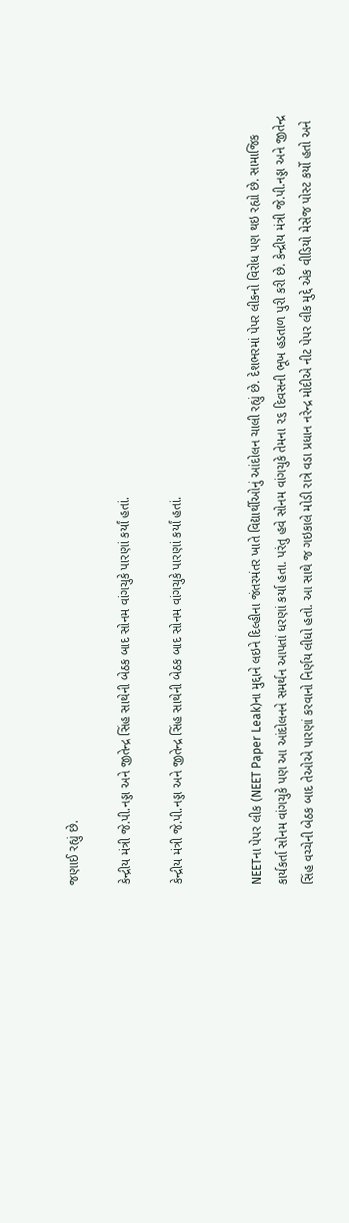જણાઈ રહ્યું છે.

કેન્દ્રીય મંત્રી જે.પી.નડ્ડા અને જીતેન્દ્ર સિંહ સાથેની બેઠક બાદ સોનમ વાંગચુકે પારણાં કર્યાં હતાં.

કેન્દ્રીય મંત્રી જે.પી.નડ્ડા અને જીતેન્દ્ર સિંહ સાથેની બેઠક બાદ સોનમ વાંગચુકે પારણાં કર્યાં હતાં.


NEETના પેપર લીક (NEET Paper Leak)ના મુદ્દાને લઇને દિલ્હીના જંતરમંતર ખાતે વિદ્યાર્થીઓનું આંદોલન ચાલી રહ્યું છે. દેશભરમાં પેપર લીકનો વિરોધ પણ થઇ રહ્યો છે. સામાજિક કાર્યકર્તા સોનમ વાંગચુકે પણ આ આંદોલનને સમર્થન આપતાં ધરણાં કર્યા હતા. પરંતુ હવે સોનમ વાંગચુકે તેમના ૨૬ દિવસની ભૂખ હડતાળ પુરી કરી છે. કેન્દ્રીય મંત્રી જે.પી.નડ્ડા અને જીતેન્દ્ર સિંહ વચ્ચેની બેઠક બાદ તેઓએ પારણાં કરવાનો નિર્ણય લીધો હતો. આ સાથે જ ગઇકાલે મોડી રાત્રે વડા પ્રધાન નરેન્દ્ર મોદીએ નીટ પેપર લીક મુદ્દે એક વીડિયો મેસેજ પોસ્ટ કર્યો હતો અને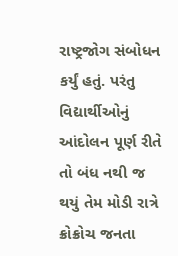રાષ્ટ્રજોગ સંબોધન કર્યું હતું. પરંતુ વિદ્યાર્થીઓનું આંદોલન પૂર્ણ રીતે તો બંધ નથી જ થયું તેમ મોડી રાત્રે ક્રોક્રોચ જનતા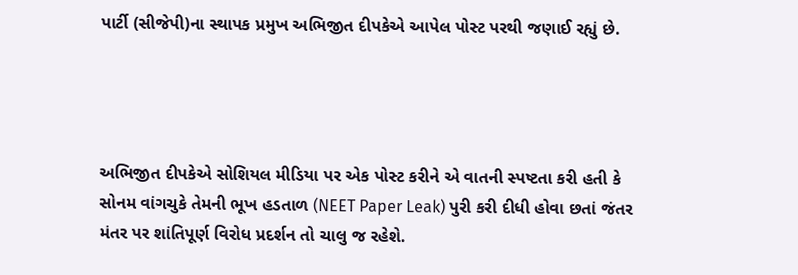પાર્ટી (સીજેપી)ના સ્થાપક પ્રમુખ અભિજીત દીપકેએ આપેલ પોસ્ટ પરથી જણાઈ રહ્યું છે.




અભિજીત દીપકેએ સોશિયલ મીડિયા પર એક પોસ્ટ કરીને એ વાતની સ્પષ્ટતા કરી હતી કે સોનમ વાંગચુકે તેમની ભૂખ હડતાળ (NEET Paper Leak) પુરી કરી દીધી હોવા છતાં જંતર મંતર પર શાંતિપૂર્ણ વિરોધ પ્રદર્શન તો ચાલુ જ રહેશે.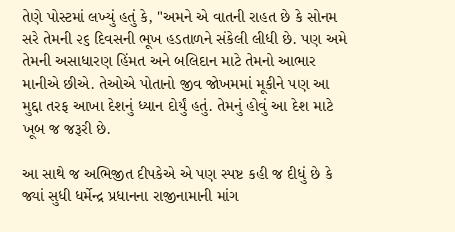તેણે પોસ્ટમાં લખ્યું હતું કે, "અમને એ વાતની રાહત છે કે સોનમ સરે તેમની ૨૬ દિવસની ભૂખ હડતાળને સંકેલી લીધી છે. પણ અમે તેમની અસાધારણ હિંમત અને બલિદાન માટે તેમનો આભાર માનીએ છીએ. તેઓએ પોતાનો જીવ જોખમમાં મૂકીને પણ આ મુદ્દા તરફ આખા દેશનું ધ્યાન દોર્યું હતું. તેમનું હોવું આ દેશ માટે ખૂબ જ જરૂરી છે.

આ સાથે જ અભિજીત દીપકેએ એ પણ સ્પષ્ટ કહી જ દીધું છે કે જ્યાં સુધી ધર્મેન્દ્ર પ્રધાનના રાજીનામાની માંગ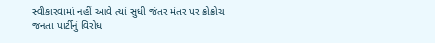સ્વીકારવામાં નહીં આવે ત્યાં સુધી જંતર મંતર પર ક્રોક્રોચ જનતા પાર્ટીનું વિરોધ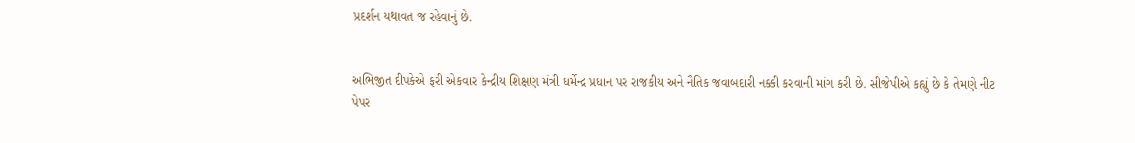પ્રદર્શન યથાવત જ રહેવાનું છે.


અભિજીત દીપકેએ ફરી એકવાર કેન્દ્રીય શિક્ષણ મંત્રી ધર્મેન્દ્ર પ્રધાન પર રાજકીય અને નૈતિક જવાબદારી નક્કી કરવાની માંગ કરી છે. સીજેપીએ કહ્યું છે કે તેમણે નીટ પેપર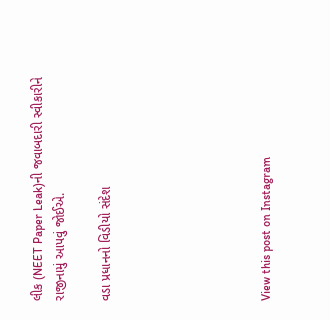લીક (NEET Paper Leak)ની જવાબદારી સ્વીકારીને રાજીનામું આપવું જોઈએ.

વડા પ્રધાનનો વિડીયો સંદેશ






View this post on Instagram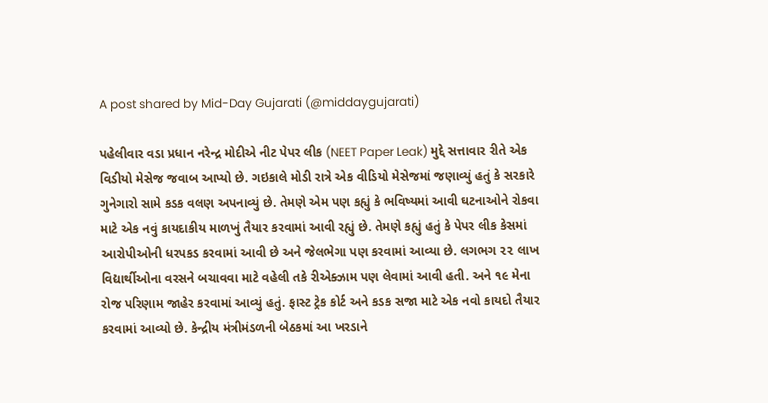A post shared by Mid-Day Gujarati (@middaygujarati)

પહેલીવાર વડા પ્રધાન નરેન્દ્ર મોદીએ નીટ પેપર લીક (NEET Paper Leak) મુદ્દે સત્તાવાર રીતે એક વિડીયો મેસેજ જવાબ આપ્યો છે. ગઇકાલે મોડી રાત્રે એક વીડિયો મેસેજમાં જણાવ્યું હતું કે સરકારે ગુનેગારો સામે કડક વલણ અપનાવ્યું છે. તેમણે એમ પણ કહ્યું કે ભવિષ્યમાં આવી ઘટનાઓને રોકવા માટે એક નવું કાયદાકીય માળખું તૈયાર કરવામાં આવી રહ્યું છે. તેમણે કહ્યું હતું કે પેપર લીક કેસમાં આરોપીઓની ધરપકડ કરવામાં આવી છે અને જેલભેગા પણ કરવામાં આવ્યા છે. લગભગ ૨૨ લાખ વિદ્યાર્થીઓના વરસને બચાવવા માટે વહેલી તકે રીએક્ઝામ પણ લેવામાં આવી હતી. અને ૧૯ મેના રોજ પરિણામ જાહેર કરવામાં આવ્યું હતું. ફાસ્ટ ટ્રેક કોર્ટ અને કડક સજા માટે એક નવો કાયદો તૈયાર કરવામાં આવ્યો છે. કેન્દ્રીય મંત્રીમંડળની બેઠકમાં આ ખરડાને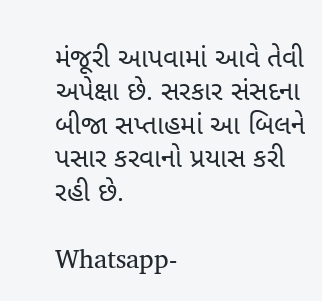મંજૂરી આપવામાં આવે તેવી અપેક્ષા છે. સરકાર સંસદના બીજા સપ્તાહમાં આ બિલને પસાર કરવાનો પ્રયાસ કરી રહી છે.

Whatsapp-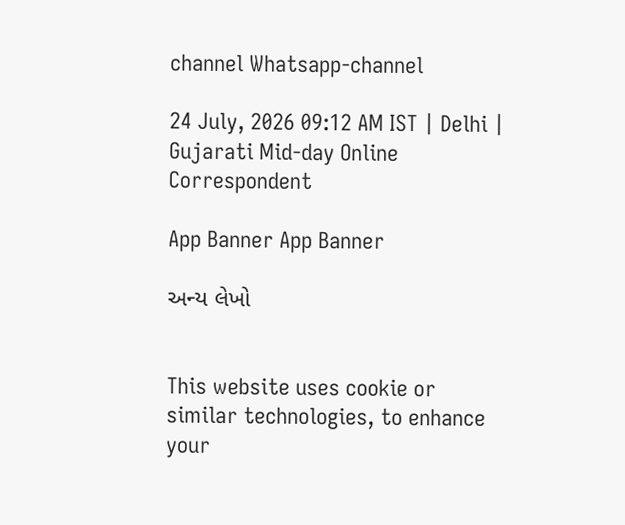channel Whatsapp-channel

24 July, 2026 09:12 AM IST | Delhi | Gujarati Mid-day Online Correspondent

App Banner App Banner

અન્ય લેખો


This website uses cookie or similar technologies, to enhance your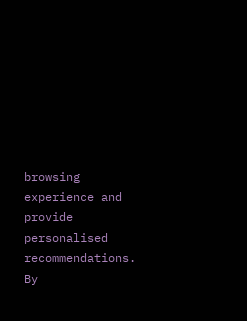browsing experience and provide personalised recommendations. By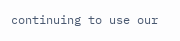continuing to use our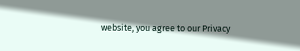website, you agree to our Privacy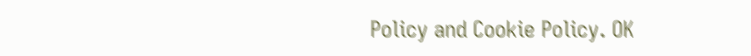Policy and Cookie Policy. OK